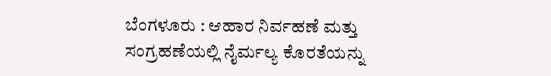ಬೆಂಗಳೂರು : ಆಹಾರ ನಿರ್ವಹಣೆ ಮತ್ತು ಸಂಗ್ರಹಣೆಯಲ್ಲಿ ನೈರ್ಮಲ್ಯ ಕೊರತೆಯನ್ನು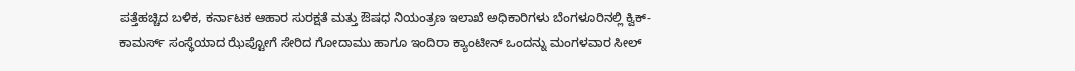ಪತ್ತೆಹಚ್ಚಿದ ಬಳಿಕ, ಕರ್ನಾಟಕ ಆಹಾರ ಸುರಕ್ಷತೆ ಮತ್ತು ಔಷಧ ನಿಯಂತ್ರಣ ಇಲಾಖೆ ಅಧಿಕಾರಿಗಳು ಬೆಂಗಳೂರಿನಲ್ಲಿ ಕ್ವಿಕ್-ಕಾಮರ್ಸ್ ಸಂಸ್ಥೆಯಾದ ಝೆಪ್ಟೋಗೆ ಸೇರಿದ ಗೋದಾಮು ಹಾಗೂ ಇಂದಿರಾ ಕ್ಯಾಂಟೀನ್ ಒಂದನ್ನು ಮಂಗಳವಾರ ಸೀಲ್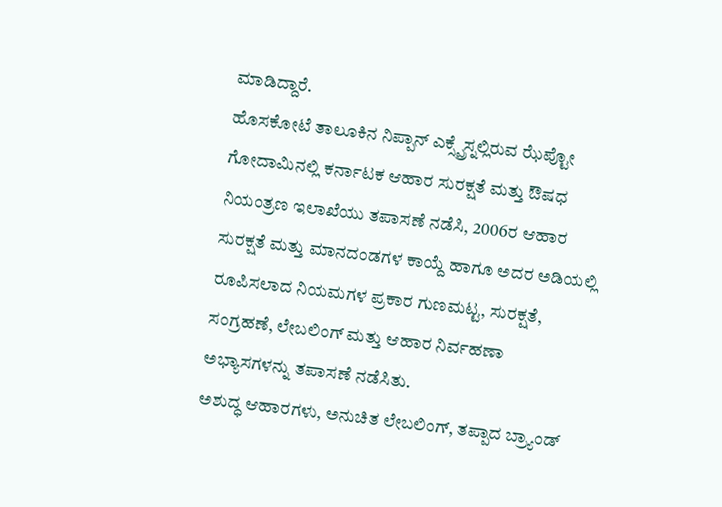ಮಾಡಿದ್ದಾರೆ.
ಹೊಸಕೋಟೆ ತಾಲೂಕಿನ ನಿಪ್ಪಾನ್ ಎಕ್ಸ್ಪ್ರೆಸ್ನಲ್ಲಿರುವ ಝೆಪ್ಟೋ ಗೋದಾಮಿನಲ್ಲಿ ಕರ್ನಾಟಕ ಆಹಾರ ಸುರಕ್ಷತೆ ಮತ್ತು ಔಷಧ ನಿಯಂತ್ರಣ ಇಲಾಖೆಯು ತಪಾಸಣೆ ನಡೆಸಿ, 2006ರ ಆಹಾರ ಸುರಕ್ಷತೆ ಮತ್ತು ಮಾನದಂಡಗಳ ಕಾಯ್ದೆ ಹಾಗೂ ಅದರ ಅಡಿಯಲ್ಲಿ ರೂಪಿಸಲಾದ ನಿಯಮಗಳ ಪ್ರಕಾರ ಗುಣಮಟ್ಟ, ಸುರಕ್ಷತೆ, ಸಂಗ್ರಹಣೆ, ಲೇಬಲಿಂಗ್ ಮತ್ತು ಆಹಾರ ನಿರ್ವಹಣಾ ಅಭ್ಯಾಸಗಳನ್ನು ತಪಾಸಣೆ ನಡೆಸಿತು.
ಅಶುದ್ಧ ಆಹಾರಗಳು, ಅನುಚಿತ ಲೇಬಲಿಂಗ್, ತಪ್ಪಾದ ಬ್ರ್ಯಾಂಡ್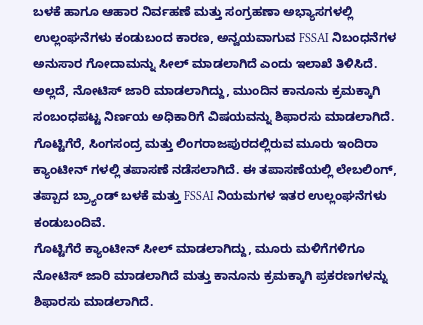ಬಳಕೆ ಹಾಗೂ ಆಹಾರ ನಿರ್ವಹಣೆ ಮತ್ತು ಸಂಗ್ರಹಣಾ ಅಭ್ಯಾಸಗಳಲ್ಲಿ ಉಲ್ಲಂಘನೆಗಳು ಕಂಡುಬಂದ ಕಾರಣ, ಅನ್ವಯವಾಗುವ FSSAI ನಿಬಂಧನೆಗಳ ಅನುಸಾರ ಗೋದಾಮನ್ನು ಸೀಲ್ ಮಾಡಲಾಗಿದೆ ಎಂದು ಇಲಾಖೆ ತಿಳಿಸಿದೆ. ಅಲ್ಲದೆ, ನೋಟಿಸ್ ಜಾರಿ ಮಾಡಲಾಗಿದ್ದು, ಮುಂದಿನ ಕಾನೂನು ಕ್ರಮಕ್ಕಾಗಿ ಸಂಬಂಧಪಟ್ಟ ನಿರ್ಣಯ ಅಧಿಕಾರಿಗೆ ವಿಷಯವನ್ನು ಶಿಫಾರಸು ಮಾಡಲಾಗಿದೆ.
ಗೊಟ್ಟಿಗೆರೆ, ಸಿಂಗಸಂದ್ರ ಮತ್ತು ಲಿಂಗರಾಜಪುರದಲ್ಲಿರುವ ಮೂರು ಇಂದಿರಾ ಕ್ಯಾಂಟೀನ್ ಗಳಲ್ಲಿ ತಪಾಸಣೆ ನಡೆಸಲಾಗಿದೆ. ಈ ತಪಾಸಣೆಯಲ್ಲಿ ಲೇಬಲಿಂಗ್, ತಪ್ಪಾದ ಬ್ರ್ಯಾಂಡ್ ಬಳಕೆ ಮತ್ತು FSSAI ನಿಯಮಗಳ ಇತರ ಉಲ್ಲಂಘನೆಗಳು ಕಂಡುಬಂದಿವೆ.
ಗೊಟ್ಟಿಗೆರೆ ಕ್ಯಾಂಟೀನ್ ಸೀಲ್ ಮಾಡಲಾಗಿದ್ದು, ಮೂರು ಮಳಿಗೆಗಳಿಗೂ ನೋಟಿಸ್ ಜಾರಿ ಮಾಡಲಾಗಿದೆ ಮತ್ತು ಕಾನೂನು ಕ್ರಮಕ್ಕಾಗಿ ಪ್ರಕರಣಗಳನ್ನು ಶಿಫಾರಸು ಮಾಡಲಾಗಿದೆ.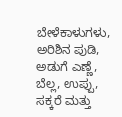ಬೇಳೆಕಾಳುಗಳು, ಅರಿಶಿನ ಪುಡಿ, ಅಡುಗೆ ಎಣ್ಣೆ, ಬೆಲ್ಲ, ಉಪ್ಪು, ಸಕ್ಕರೆ ಮತ್ತು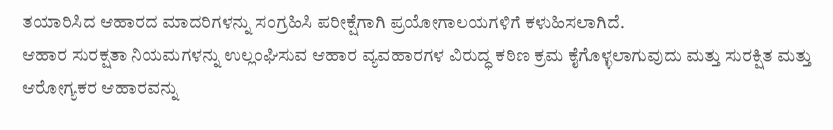ತಯಾರಿಸಿದ ಆಹಾರದ ಮಾದರಿಗಳನ್ನು ಸಂಗ್ರಹಿಸಿ ಪರೀಕ್ಷೆಗಾಗಿ ಪ್ರಯೋಗಾಲಯಗಳಿಗೆ ಕಳುಹಿಸಲಾಗಿದೆ.
ಆಹಾರ ಸುರಕ್ಷತಾ ನಿಯಮಗಳನ್ನು ಉಲ್ಲಂಘಿಸುವ ಆಹಾರ ವ್ಯವಹಾರಗಳ ವಿರುದ್ಧ ಕಠಿಣ ಕ್ರಮ ಕೈಗೊಳ್ಳಲಾಗುವುದು ಮತ್ತು ಸುರಕ್ಷಿತ ಮತ್ತು ಆರೋಗ್ಯಕರ ಆಹಾರವನ್ನು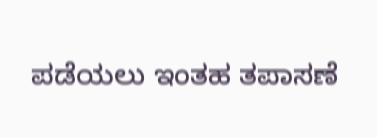ಪಡೆಯಲು ಇಂತಹ ತಪಾಸಣೆ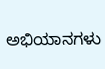ಅಭಿಯಾನಗಳು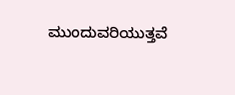ಮುಂದುವರಿಯುತ್ತವೆ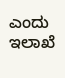ಎಂದು ಇಲಾಖೆ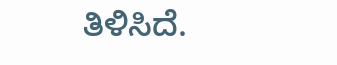ತಿಳಿಸಿದೆ.